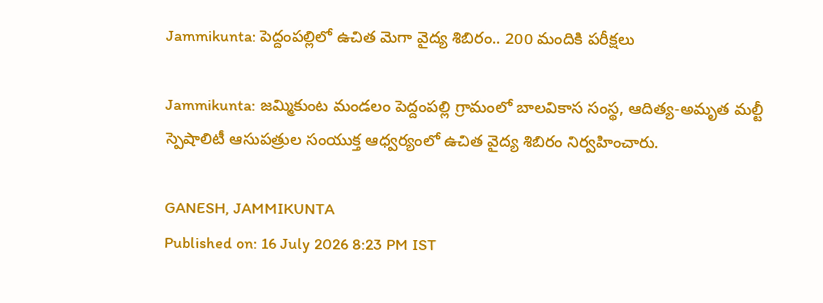Jammikunta: పెద్దంపల్లిలో ఉచిత మెగా వైద్య శిబిరం.. 200 మందికి పరీక్షలు

Jammikunta: జమ్మికుంట మండలం పెద్దంపల్లి గ్రామంలో బాలవికాస సంస్థ, ఆదిత్య-అమృత మల్టీ స్పెషాలిటీ ఆసుపత్రుల సంయుక్త ఆధ్వర్యంలో ఉచిత వైద్య శిబిరం నిర్వహించారు.

GANESH, JAMMIKUNTA
Published on: 16 July 2026 8:23 PM IST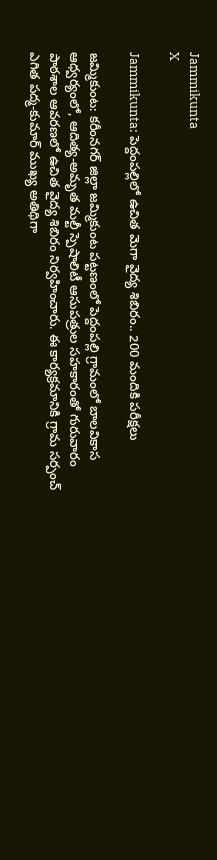Jammikunta
X

Jammikunta: పెద్దంపల్లిలో ఉచిత మెగా వైద్య శిబిరం.. 200 మందికి పరీక్షలు

జమ్మికుంట: కరీంనగర్ జిల్లా జమ్మికుంట పట్టణంలో పెద్దంపల్లి గ్రామంలో బాలవికాస ఆధ్వర్యంలో, ఆదిత్య-అమృత మల్టీ స్పెషాలిటీ ఆసుపత్రుల సహకారంతో గురువారం పాఠశాల ఆవరణలో ఉచిత వైద్య శిబిరం నిర్వహించారు. ఈ కార్యక్రమానికి గ్రామ సర్పంచ్ ఎగిత పద్మ-కుమార్ ముఖ్య అతిథిగా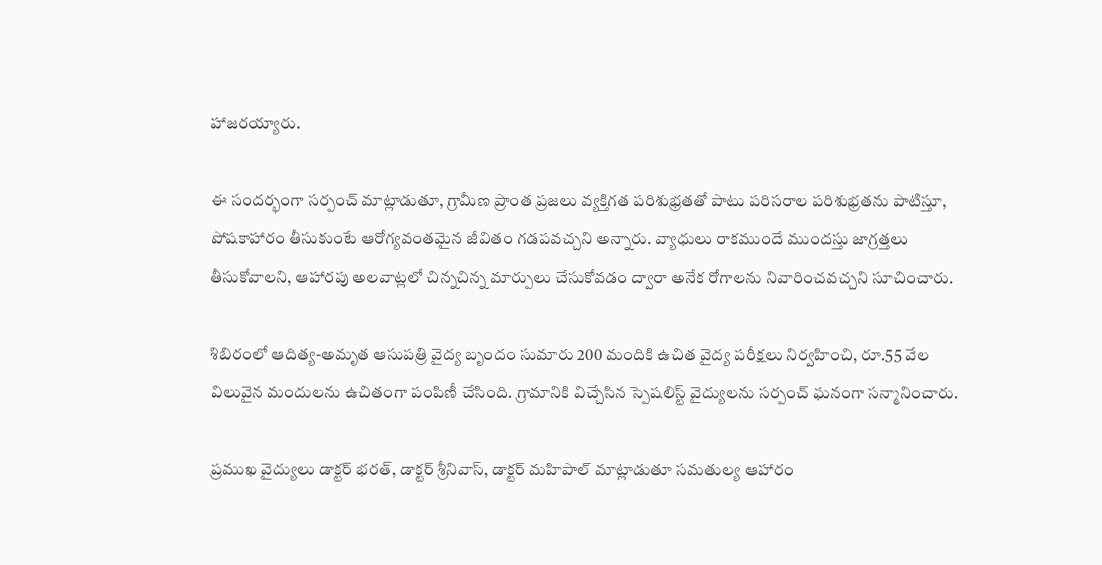హాజరయ్యారు.

ఈ సందర్భంగా సర్పంచ్ మాట్లాడుతూ, గ్రామీణ ప్రాంత ప్రజలు వ్యక్తిగత పరిశుభ్రతతో పాటు పరిసరాల పరిశుభ్రతను పాటిస్తూ, పోషకాహారం తీసుకుంటే ఆరోగ్యవంతమైన జీవితం గడపవచ్చని అన్నారు. వ్యాధులు రాకముందే ముందస్తు జాగ్రత్తలు తీసుకోవాలని, ఆహారపు అలవాట్లలో చిన్నచిన్న మార్పులు చేసుకోవడం ద్వారా అనేక రోగాలను నివారించవచ్చని సూచించారు.

శిబిరంలో ఆదిత్య-అమృత ఆసుపత్రి వైద్య బృందం సుమారు 200 మందికి ఉచిత వైద్య పరీక్షలు నిర్వహించి, రూ.55 వేల విలువైన మందులను ఉచితంగా పంపిణీ చేసింది. గ్రామానికి విచ్చేసిన స్పెషలిస్ట్ వైద్యులను సర్పంచ్ ఘనంగా సన్మానించారు.

ప్రముఖ వైద్యులు డాక్టర్ భరత్, డాక్టర్ శ్రీనివాస్, డాక్టర్ మహిపాల్ మాట్లాడుతూ సమతుల్య ఆహారం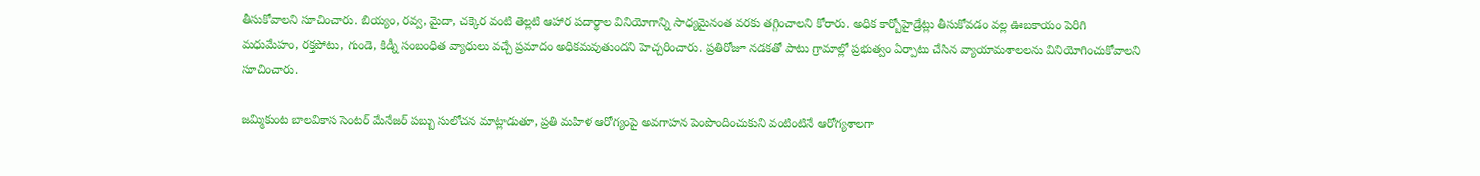తీసుకోవాలని సూచించారు. బియ్యం, రవ్వ, మైదా, చక్కెర వంటి తెల్లటి ఆహార పదార్థాల వినియోగాన్ని సాధ్యమైనంత వరకు తగ్గించాలని కోరారు. అధిక కార్బోహైడ్రేట్లు తీసుకోవడం వల్ల ఊబకాయం పెరిగి మధుమేహం, రక్తపోటు, గుండె, కిడ్నీ సంబంధిత వ్యాధులు వచ్చే ప్రమాదం అధికమవుతుందని హెచ్చరించారు. ప్రతిరోజూ నడకతో పాటు గ్రామాల్లో ప్రభుత్వం ఏర్పాటు చేసిన వ్యాయామశాలలను వినియోగించుకోవాలని సూచించారు.

జమ్మికుంట బాలవికాస సెంటర్ మేనేజర్ పబ్బు సులోచన మాట్లాడుతూ, ప్రతి మహిళ ఆరోగ్యంపై అవగాహన పెంపొందించుకుని వంటింటినే ఆరోగ్యశాలగా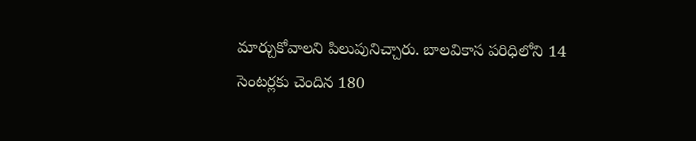మార్చుకోవాలని పిలుపునిచ్చారు. బాలవికాస పరిధిలోని 14 సెంటర్లకు చెందిన 180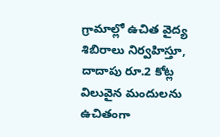గ్రామాల్లో ఉచిత వైద్య శిబిరాలు నిర్వహిస్తూ, దాదాపు రూ.2 కోట్ల విలువైన మందులను ఉచితంగా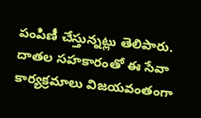పంపిణీ చేస్తున్నట్లు తెలిపారు. దాతల సహకారంతో ఈ సేవా కార్యక్రమాలు విజయవంతంగా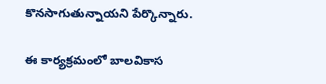కొనసాగుతున్నాయని పేర్కొన్నారు.

ఈ కార్యక్రమంలో బాలవికాస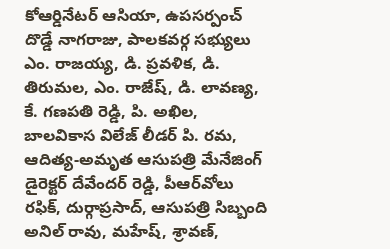కోఆర్డినేటర్ ఆసియా, ఉపసర్పంచ్ దొడ్డే నాగరాజు, పాలకవర్గ సభ్యులు ఎం. రాజయ్య, డి. ప్రవళిక, డి. తిరుమల, ఎం. రాజేష్, డి. లావణ్య, కే. గణపతి రెడ్డి, పి. అఖిల, బాలవికాస విలేజ్ లీడర్ పి. రమ, ఆదిత్య-అమృత ఆసుపత్రి మేనేజింగ్ డైరెక్టర్ దేవేందర్ రెడ్డి, పీఆర్‌వోలు రఫిక్, దుర్గాప్రసాద్, ఆసుపత్రి సిబ్బంది అనిల్ రావు, మహేష్, శ్రావణ్,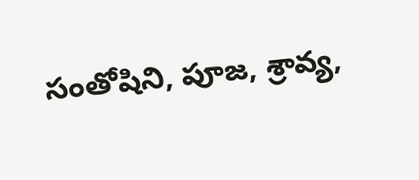సంతోషిని, పూజ, శ్రావ్య,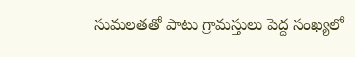సుమలతతో పాటు గ్రామస్తులు పెద్ద సంఖ్యలో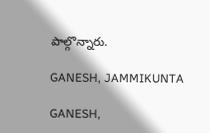పాల్గొన్నారు.

GANESH, JAMMIKUNTA

GANESH,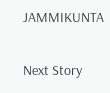JAMMIKUNTA

Next Story